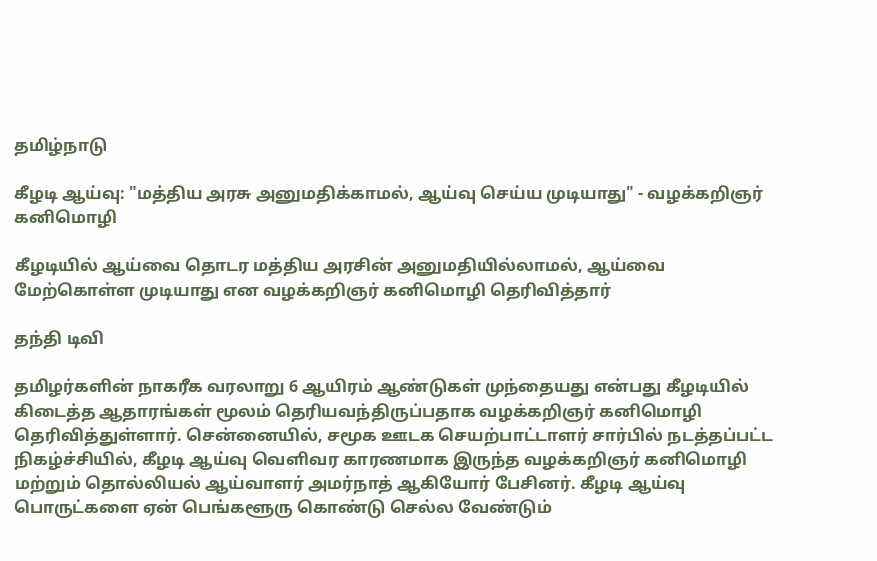தமிழ்நாடு

கீழடி ஆய்வு: "மத்திய அரசு அனுமதிக்காமல், ஆய்வு செய்ய முடியாது" - வழக்கறிஞர் கனிமொழி

கீழடியில் ஆய்வை தொடர மத்திய அரசின் அனுமதியில்லாமல், ஆய்வை மேற்கொள்ள முடியாது என வழக்கறிஞர் கனிமொழி தெரிவித்தார்

தந்தி டிவி

தமிழர்களின் நாகரீக வரலாறு 6 ஆயிரம் ஆண்டுகள் முந்தையது என்பது கீழடியில் கிடைத்த ஆதாரங்கள் மூலம் தெரியவந்திருப்பதாக வழக்கறிஞர் கனிமொழி தெரிவித்துள்ளார். சென்னையில், சமூக ஊடக செயற்பாட்டாளர் சார்பில் நடத்தப்பட்ட நிகழ்ச்சியில், கீழடி ஆய்வு வெளிவர காரணமாக இருந்த வழக்கறிஞர் கனிமொழி மற்றும் தொல்லியல் ஆய்வாளர் அமர்நாத் ஆகியோர் பேசினர். கீழடி ஆய்வு பொருட்களை ஏன் பெங்களூரு கொண்டு செல்ல வேண்டும்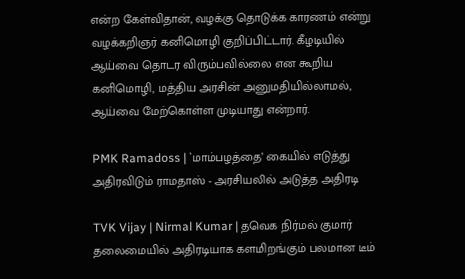என்ற கேள்விதான், வழக்கு தொடுக்க காரணம் என்று வழக்கறிஞர் கனிமொழி குறிப்பிட்டார். கீழடியில் ஆய்வை தொடர விரும்பவில்லை என கூறிய கனிமொழி, மத்திய அரசின் அனுமதியில்லாமல், ஆய்வை மேற்கொள்ள முடியாது என்றார்.

PMK Ramadoss | `மாம்பழத்தை’ கையில் எடுத்து அதிரவிடும் ராமதாஸ் - அரசியலில் அடுத்த அதிரடி

TVK Vijay | Nirmal Kumar | தவெக நிர்மல் குமார் தலைமையில் அதிரடியாக களமிறங்கும் பலமான டீம்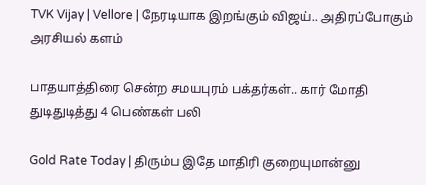TVK Vijay | Vellore | நேரடியாக இறங்கும் விஜய்.. அதிரப்போகும் அரசியல் களம்

பாதயாத்திரை சென்ற சமயபுரம் பக்தர்கள்.. கார் மோதி துடிதுடித்து 4 பெண்கள் பலி

Gold Rate Today | திரும்ப இதே மாதிரி குறையுமான்னு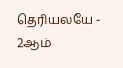தெரியலயே - 2ஆம்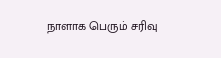நாளாக பெரும் சரிவு